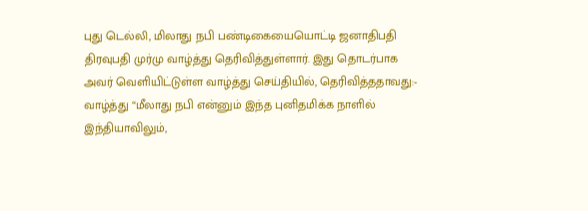புது டெல்லி, மிலாது நபி பண்டிகையையொட்டி ஜனாதிபதி திரவுபதி முர்மு வாழ்த்து தெரிவித்துள்ளார். இது தொடர்பாக அவர் வெளியிட்டுள்ள வாழ்த்து செய்தியில், தெரிவித்ததாவது:- வாழ்த்து “மீலாது நபி என்னும் இந்த புனிதமிக்க நாளில் இந்தியாவிலும்,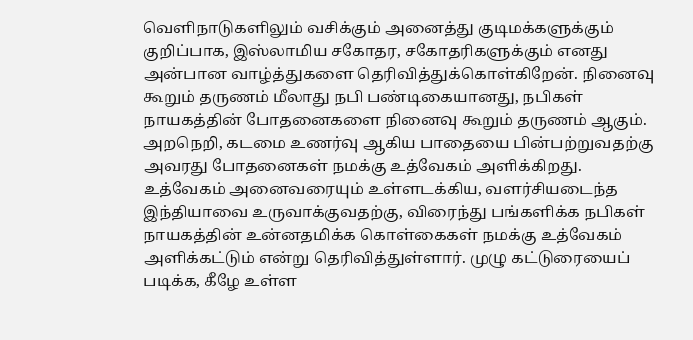வெளிநாடுகளிலும் வசிக்கும் அனைத்து குடிமக்களுக்கும் குறிப்பாக, இஸ்லாமிய சகோதர, சகோதரிகளுக்கும் எனது அன்பான வாழ்த்துகளை தெரிவித்துக்கொள்கிறேன். நினைவு கூறும் தருணம் மீலாது நபி பண்டிகையானது, நபிகள் நாயகத்தின் போதனைகளை நினைவு கூறும் தருணம் ஆகும். அறநெறி, கடமை உணர்வு ஆகிய பாதையை பின்பற்றுவதற்கு அவரது போதனைகள் நமக்கு உத்வேகம் அளிக்கிறது. உத்வேகம் அனைவரையும் உள்ளடக்கிய, வளர்சியடைந்த இந்தியாவை உருவாக்குவதற்கு, விரைந்து பங்களிக்க நபிகள் நாயகத்தின் உன்னதமிக்க கொள்கைகள் நமக்கு உத்வேகம் அளிக்கட்டும் என்று தெரிவித்துள்ளார். முழு கட்டுரையைப் படிக்க, கீழே உள்ள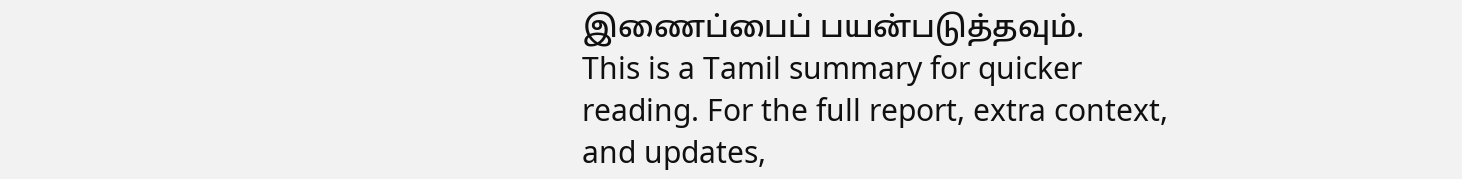இணைப்பைப் பயன்படுத்தவும்.
This is a Tamil summary for quicker reading. For the full report, extra context, and updates,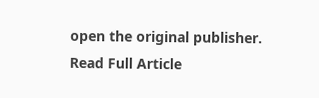open the original publisher.
Read Full Article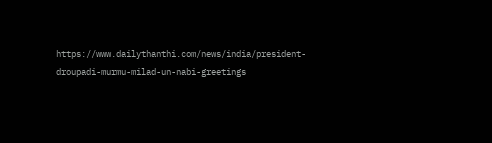https://www.dailythanthi.com/news/india/president-droupadi-murmu-milad-un-nabi-greetings